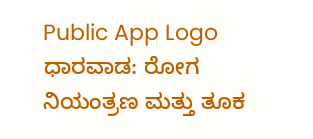Public App Logo
ಧಾರವಾಡ: ರೋಗ ನಿಯಂತ್ರಣ ಮತ್ತು ತೂಕ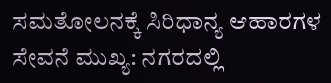ಸಮತೋಲನಕ್ಕೆ ಸಿರಿಧಾನ್ಯ ಆಹಾರಗಳ ಸೇವನೆ ಮುಖ್ಯ: ನಗರದಲ್ಲಿ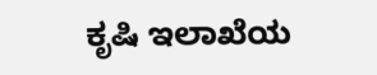ಕೃಷಿ ಇಲಾಖೆಯ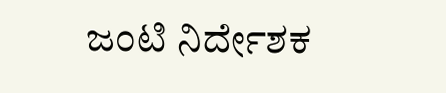ಜಂಟಿ ನಿರ್ದೇಶಕ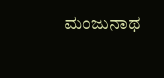ಮಂಜುನಾಥ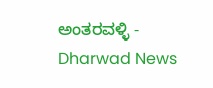ಅಂತರವಳ್ಳಿ - Dharwad News